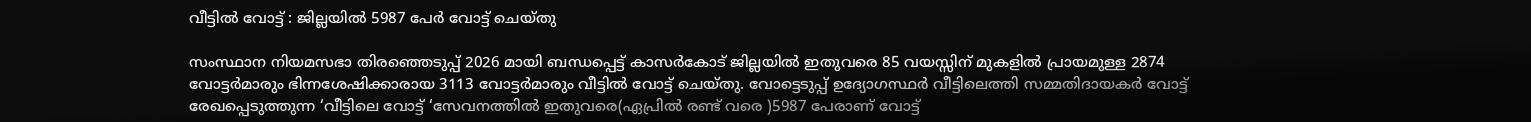വീട്ടില്‍ വോട്ട് : ജില്ലയില്‍ 5987 പേര്‍ വോട്ട് ചെയ്തു

സംസ്ഥാന നിയമസഭാ തിരഞ്ഞെടുപ്പ് 2026 മായി ബന്ധപ്പെട്ട് കാസര്‍കോട് ജില്ലയില്‍ ഇതുവരെ 85 വയസ്സിന് മുകളില്‍ പ്രായമുള്ള 2874 വോട്ടര്‍മാരും ഭിന്നശേഷിക്കാരായ 3113 വോട്ടര്‍മാരും വീട്ടില്‍ വോട്ട് ചെയ്തു. വോട്ടെടുപ്പ് ഉദ്യോഗസ്ഥര്‍ വീട്ടിലെത്തി സമ്മതിദായകര്‍ വോട്ട് രേഖപ്പെടുത്തുന്ന ‘വീട്ടിലെ വോട്ട് ‘സേവനത്തില്‍ ഇതുവരെ(ഏപ്രില്‍ രണ്ട് വരെ )5987 പേരാണ് വോട്ട്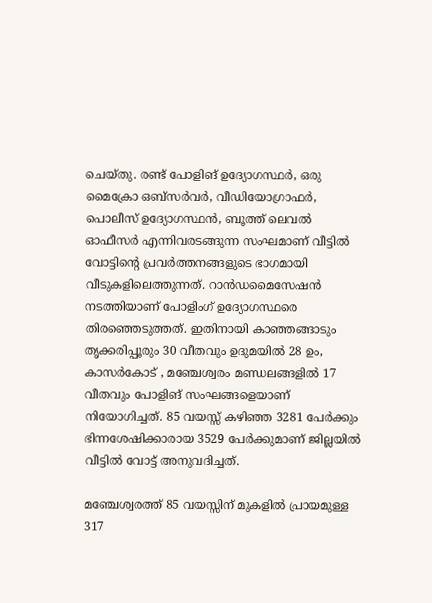ചെയ്തു. രണ്ട് പോളിങ് ഉദ്യോഗസ്ഥര്‍, ഒരു മൈക്രോ ഒബ്‌സര്‍വര്‍, വീഡിയോഗ്രാഫര്‍, പൊലീസ് ഉദ്യോഗസ്ഥന്‍, ബൂത്ത് ലെവല്‍ ഓഫീസര്‍ എന്നിവരടങ്ങുന്ന സംഘമാണ് വീട്ടില്‍ വോട്ടിന്റെ പ്രവര്‍ത്തനങ്ങളുടെ ഭാഗമായി വീടുകളിലെത്തുന്നത്. റാന്‍ഡമൈസേഷന്‍ നടത്തിയാണ് പോളിംഗ് ഉദ്യോഗസ്ഥരെ തിരഞ്ഞെടുത്തത്. ഇതിനായി കാഞ്ഞങ്ങാടും തൃക്കരിപ്പൂരും 30 വീതവും ഉദുമയില്‍ 28 ഉം, കാസര്‍കോട് , മഞ്ചേശ്വരം മണ്ഡലങ്ങളില്‍ 17 വീതവും പോളിങ് സംഘങ്ങളെയാണ് നിയോഗിച്ചത്. 85 വയസ്സ് കഴിഞ്ഞ 3281 പേര്‍ക്കും ഭിന്നശേഷിക്കാരായ 3529 പേര്‍ക്കുമാണ് ജില്ലയില്‍ വീട്ടില്‍ വോട്ട് അനുവദിച്ചത്.

മഞ്ചേശ്വരത്ത് 85 വയസ്സിന് മുകളില്‍ പ്രായമുള്ള 317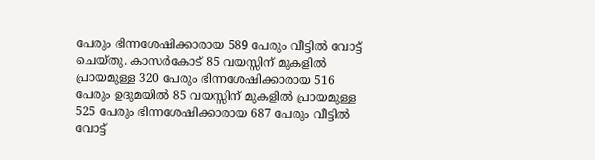പേരും ഭിന്നശേഷിക്കാരായ 589 പേരും വീട്ടില്‍ വോട്ട് ചെയ്തു. കാസര്‍കോട് 85 വയസ്സിന് മുകളില്‍ പ്രായമുള്ള 320 പേരും ഭിന്നശേഷിക്കാരായ 516 പേരും ഉദുമയില്‍ 85 വയസ്സിന് മുകളില്‍ പ്രായമുള്ള 525 പേരും ഭിന്നശേഷിക്കാരായ 687 പേരും വീട്ടില്‍ വോട്ട്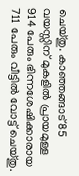ചെയ്തു. കാഞ്ഞങ്ങാട് 85 വയസ്സിന് മുകളില്‍ പ്രായമുള്ള 914 പേരും ഭിന്നശേഷിക്കാരായ 711 പേരും വീട്ടില്‍ വോട്ട് ചെയ്തു.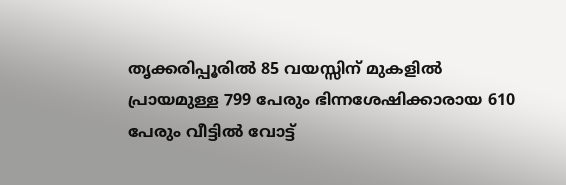തൃക്കരിപ്പൂരില്‍ 85 വയസ്സിന് മുകളില്‍ പ്രായമുള്ള 799 പേരും ഭിന്നശേഷിക്കാരായ 610 പേരും വീട്ടില്‍ വോട്ട്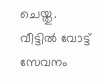ചെയ്തു. വീട്ടില്‍ വോട്ട് സേവനം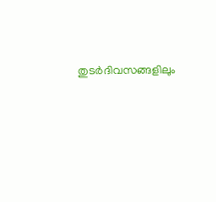തുടര്‍ദിവസങ്ങളിലും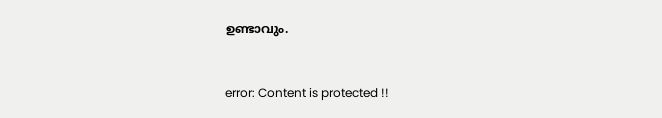ഉണ്ടാവും.



error: Content is protected !!